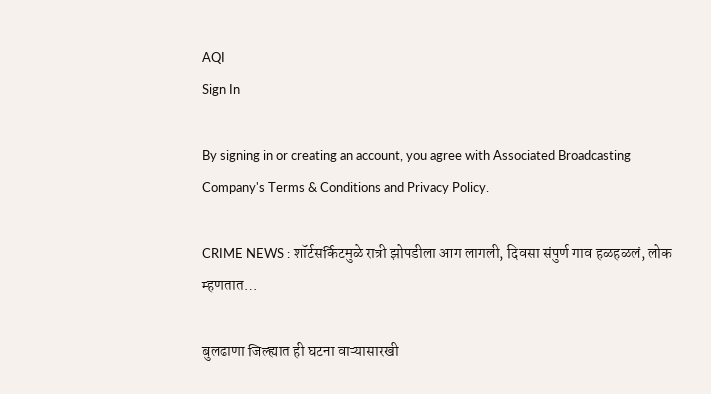AQI
Sign In

By signing in or creating an account, you agree with Associated Broadcasting Company's Terms & Conditions and Privacy Policy.

CRIME NEWS : शॉर्टसर्किटमुळे रात्री झोपडीला आग लागली, दिवसा संपुर्ण गाव हळहळलं, लोक म्हणतात…

बुलढाणा जिल्ह्यात ही घटना वाऱ्यासारखी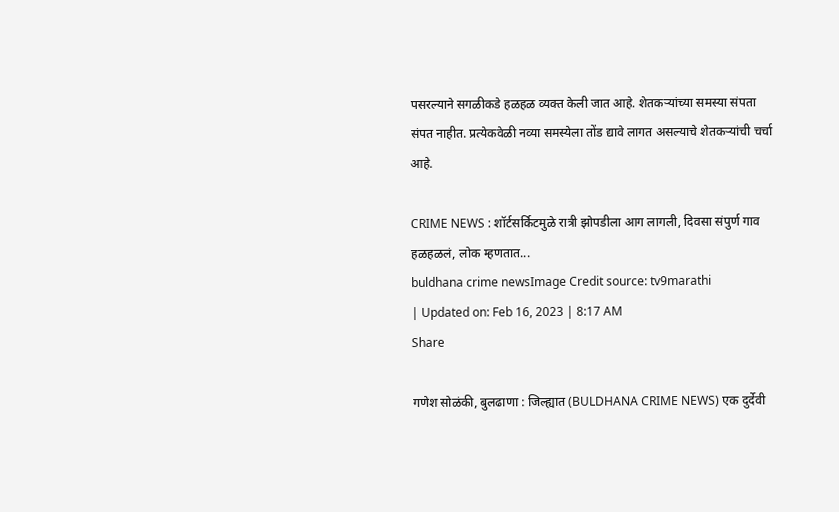पसरल्याने सगळीकडे हळहळ व्यक्त केली जात आहे. शेतकऱ्यांच्या समस्या संपता संपत नाहीत. प्रत्येकवेळी नव्या समस्येला तोंड द्यावे लागत असल्याचे शेतकऱ्यांची चर्चा आहे.

CRIME NEWS : शॉर्टसर्किटमुळे रात्री झोपडीला आग लागली, दिवसा संपुर्ण गाव हळहळलं, लोक म्हणतात...
buldhana crime newsImage Credit source: tv9marathi
| Updated on: Feb 16, 2023 | 8:17 AM
Share

गणेश सोळंकी, बुलढाणा : जिल्ह्यात (BULDHANA CRIME NEWS) एक दुर्देवी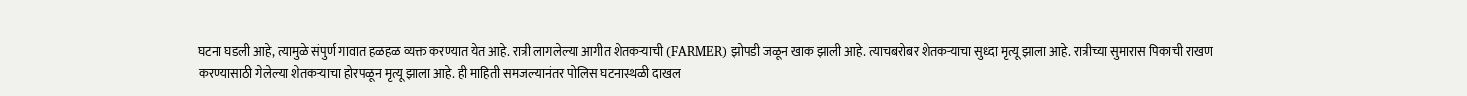घटना घडली आहे, त्यामुळे संपुर्ण गावात हळहळ व्यक्त करण्यात येत आहे. रात्री लागलेल्या आगीत शेतकऱ्याची (FARMER) झोपडी जळून खाक झाली आहे. त्याचबरोबर शेतकऱ्याचा सुध्दा मृत्यू झाला आहे. रात्रीच्या सुमारास पिकाची राखण करण्यासाठी गेलेल्या शेतकऱ्याचा होरपळून मृत्यू झाला आहे. ही माहिती समजल्यानंतर पोलिस घटनास्थळी दाखल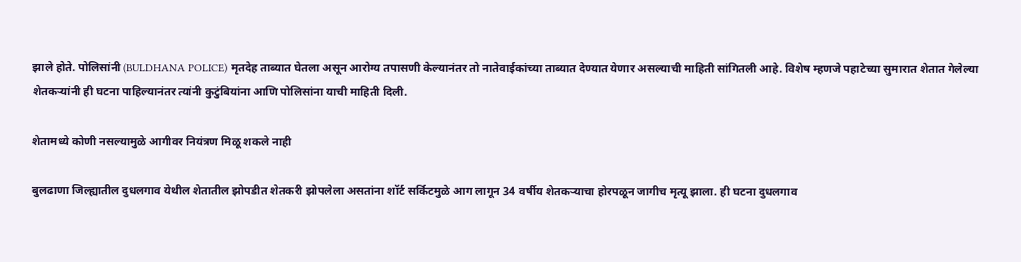झाले होते. पोलिसांनी (BULDHANA POLICE) मृतदेह ताब्यात घेतला असून आरोग्य तपासणी केल्यानंतर तो नातेवाईकांच्या ताब्यात देण्यात येणार असल्याची माहिती सांगितली आहे. विशेष म्हणजे पहाटेच्या सुमारात शेतात गेलेल्या शेतकऱ्यांनी ही घटना पाहिल्यानंतर त्यांनी कुटुंबियांना आणि पोलिसांना याची माहिती दिली.

शेतामध्ये कोणी नसल्यामुळे आगीवर नियंत्रण मिळू शकले नाही

बुलढाणा जिल्ह्यातील दुधलगाव येथील शेतातील झोपडीत शेतकरी झोपलेला असतांना शॉर्ट सर्किटमुळे आग लागून 34 वर्षीय शेतकऱ्याचा होरपळून जागीच मृत्यू झाला. ही घटना दुधलगाव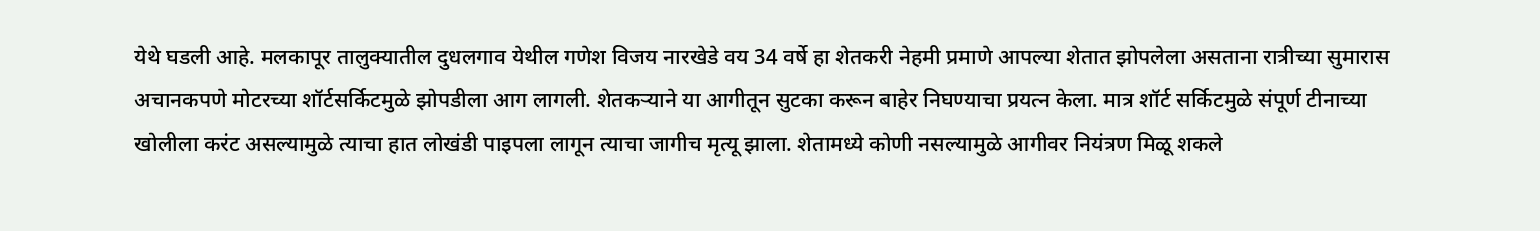येथे घडली आहे. मलकापूर तालुक्यातील दुधलगाव येथील गणेश विजय नारखेडे वय 34 वर्षे हा शेतकरी नेहमी प्रमाणे आपल्या शेतात झोपलेला असताना रात्रीच्या सुमारास अचानकपणे मोटरच्या शॉर्टसर्किटमुळे झोपडीला आग लागली. शेतकऱ्याने या आगीतून सुटका करून बाहेर निघण्याचा प्रयत्न केला. मात्र शॉर्ट सर्किटमुळे संपूर्ण टीनाच्या खोलीला करंट असल्यामुळे त्याचा हात लोखंडी पाइपला लागून त्याचा जागीच मृत्यू झाला. शेतामध्ये कोणी नसल्यामुळे आगीवर नियंत्रण मिळू शकले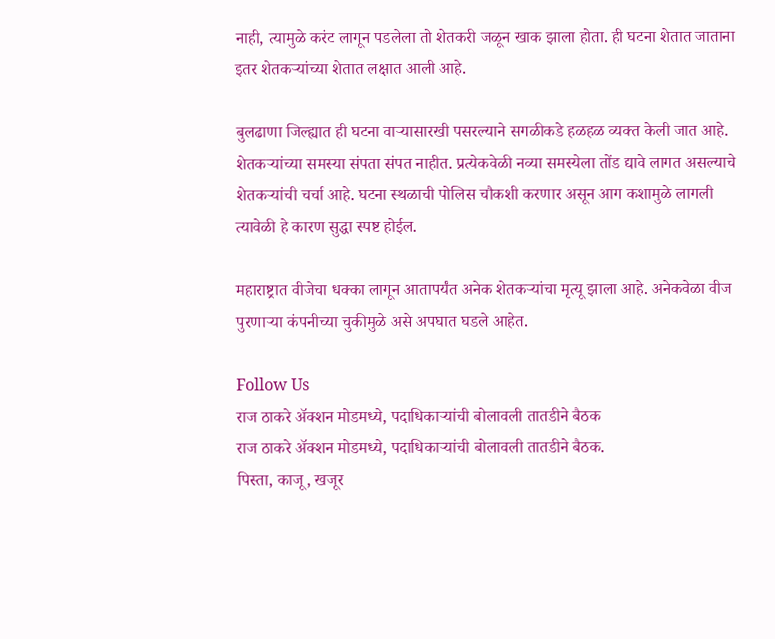नाही, त्यामुळे करंट लागून पडलेला तो शेतकरी जळून खाक झाला होता. ही घटना शेतात जाताना इतर शेतकऱ्यांच्या शेतात लक्षात आली आहे.

बुलढाणा जिल्ह्यात ही घटना वाऱ्यासारखी पसरल्याने सगळीकडे हळहळ व्यक्त केली जात आहे. शेतकऱ्यांच्या समस्या संपता संपत नाहीत. प्रत्येकवेळी नव्या समस्येला तोंड द्यावे लागत असल्याचे शेतकऱ्यांची चर्चा आहे. घटना स्थळाची पोलिस चौकशी करणार असून आग कशामुळे लागली त्यावेळी हे कारण सुद्धा स्पष्ट होईल.

महाराष्ट्रात वीजेचा धक्का लागून आतापर्यंत अनेक शेतकऱ्यांचा मृत्यू झाला आहे. अनेकवेळा वीज पुरणाऱ्या कंपनीच्या चुकीमुळे असे अपघात घडले आहेत.

Follow Us
राज ठाकरे अ‍ॅक्शन मोडमध्ये, पदाधिकाऱ्यांची बोलावली तातडीने बैठक
राज ठाकरे अ‍ॅक्शन मोडमध्ये, पदाधिकाऱ्यांची बोलावली तातडीने बैठक.
पिस्ता, काजू, खजूर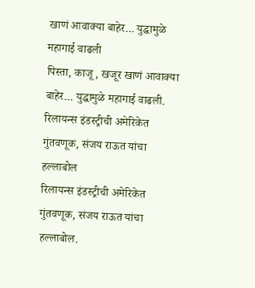खाणं आवाक्या बाहेर... युद्धामुळे महागाई वाढली
पिस्ता, काजू, खजूर खाणं आवाक्या बाहेर... युद्धामुळे महागाई वाढली.
रिलायन्स इंडस्ट्रीची अमेरिकेत गुंतवणूक, संजय राऊत यांचा हल्लाबोल
रिलायन्स इंडस्ट्रीची अमेरिकेत गुंतवणूक, संजय राऊत यांचा हल्लाबोल.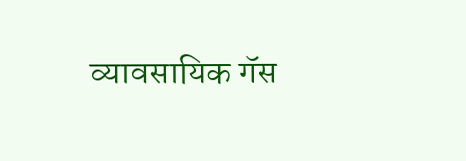व्यावसायिक गॅस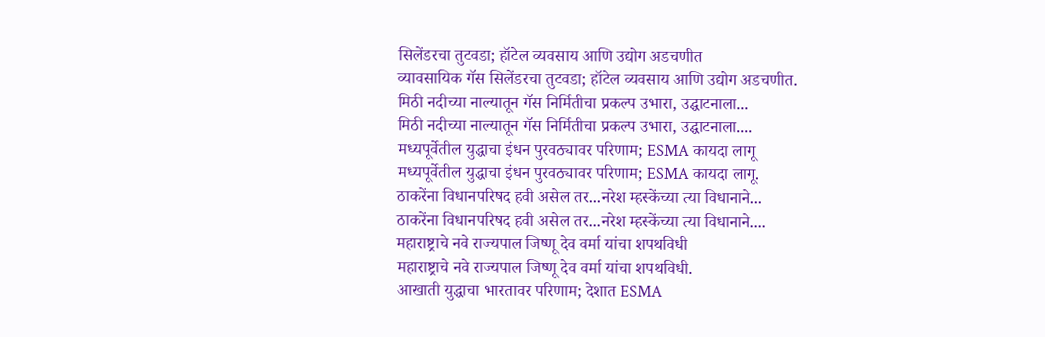सिलेंडरचा तुटवडा; हॉटेल व्यवसाय आणि उद्योग अडचणीत
व्यावसायिक गॅस सिलेंडरचा तुटवडा; हॉटेल व्यवसाय आणि उद्योग अडचणीत.
मिठी नदीच्या नाल्यातून गॅस निर्मितीचा प्रकल्प उभारा, उद्घाटनाला...
मिठी नदीच्या नाल्यातून गॅस निर्मितीचा प्रकल्प उभारा, उद्घाटनाला....
मध्यपूर्वेतील युद्धाचा इंधन पुरवठ्यावर परिणाम; ESMA कायदा लागू
मध्यपूर्वेतील युद्धाचा इंधन पुरवठ्यावर परिणाम; ESMA कायदा लागू.
ठाकरेंना विधानपरिषद हवी असेल तर...नरेश म्हस्केंच्या त्या विधानाने...
ठाकरेंना विधानपरिषद हवी असेल तर...नरेश म्हस्केंच्या त्या विधानाने....
महाराष्ट्राचे नवे राज्यपाल जिष्णू देव वर्मा यांचा शपथविधी
महाराष्ट्राचे नवे राज्यपाल जिष्णू देव वर्मा यांचा शपथविधी.
आखाती युद्धाचा भारतावर परिणाम; देशात ESMA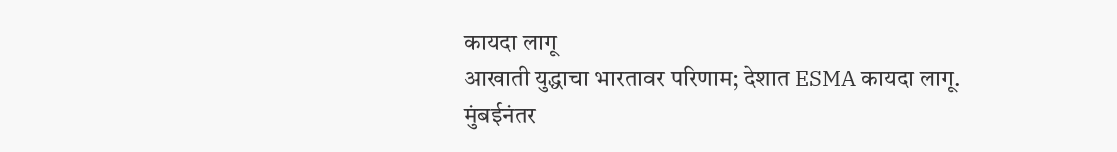कायदा लागू
आखाती युद्धाचा भारतावर परिणाम; देशात ESMA कायदा लागू.
मुंबईनंतर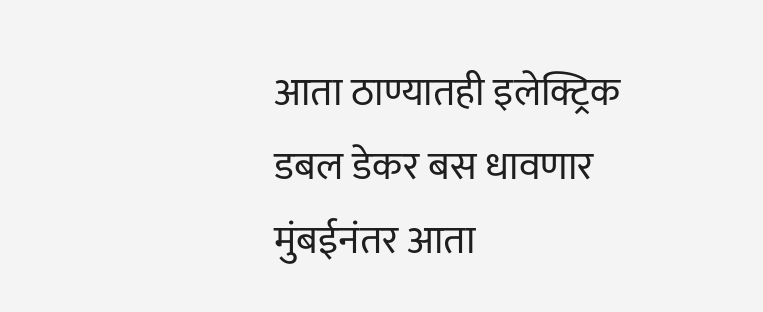आता ठाण्यातही इलेक्ट्रिक डबल डेकर बस धावणार
मुंबईनंतर आता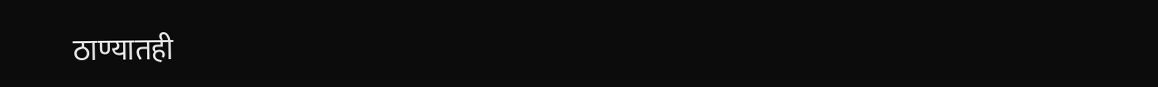ठाण्यातही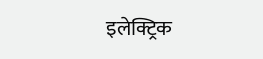इलेक्ट्रिक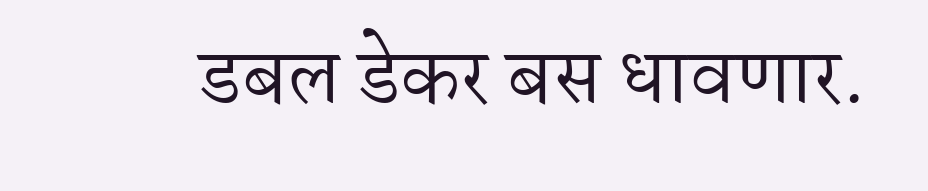डबल डेकर बस धावणार.